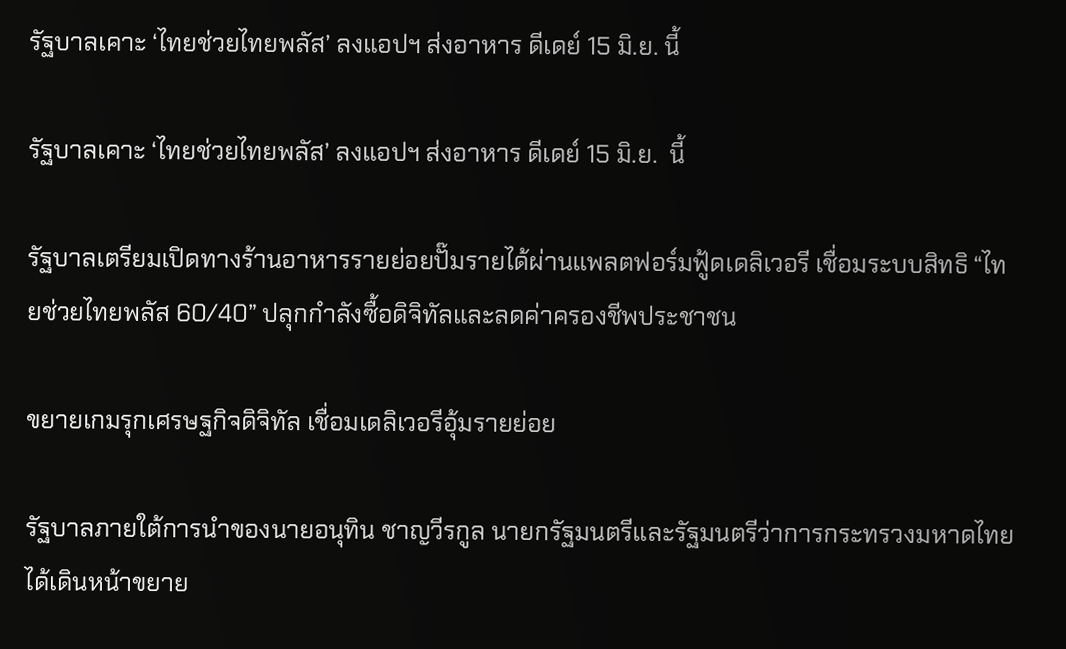รัฐบาลเคาะ ‘ไทยช่วยไทยพลัส’ ลงแอปฯ ส่งอาหาร ดีเดย์ 15 มิ.ย. นี้

รัฐบาลเคาะ ‘ไทยช่วยไทยพลัส’ ลงแอปฯ ส่งอาหาร ดีเดย์ 15 มิ.ย.  นี้

รัฐบาลเตรียมเปิดทางร้านอาหารรายย่อยปั๊มรายได้ผ่านแพลตฟอร์มฟู้ดเดลิเวอรี เชื่อมระบบสิทธิ “ไทยช่วยไทยพลัส 60/40” ปลุกกำลังซื้อดิจิทัลและลดค่าครองชีพประชาชน

ขยายเกมรุกเศรษฐกิจดิจิทัล เชื่อมเดลิเวอรีอุ้มรายย่อย

รัฐบาลภายใต้การนำของนายอนุทิน ชาญวีรกูล นายกรัฐมนตรีและรัฐมนตรีว่าการกระทรวงมหาดไทย ได้เดินหน้าขยาย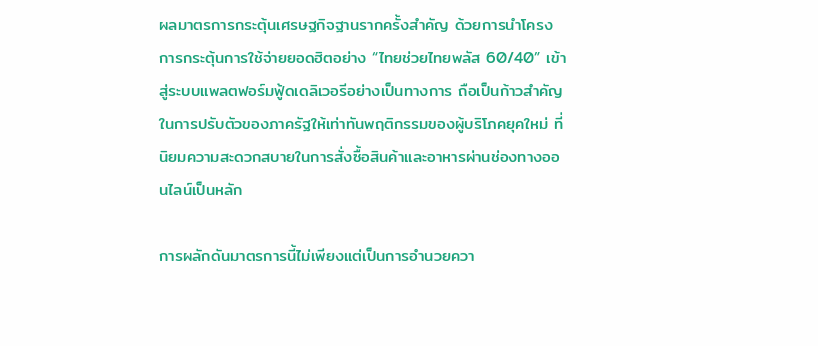ผลมาตรการกระตุ้นเศรษฐกิจฐานรากครั้งสำคัญ ด้วยการนำโครงการกระตุ้นการใช้จ่ายยอดฮิตอย่าง “ไทยช่วยไทยพลัส 60/40” เข้าสู่ระบบแพลตฟอร์มฟู้ดเดลิเวอรีอย่างเป็นทางการ ถือเป็นก้าวสำคัญในการปรับตัวของภาครัฐให้เท่าทันพฤติกรรมของผู้บริโภคยุคใหม่ ที่นิยมความสะดวกสบายในการสั่งซื้อสินค้าและอาหารผ่านช่องทางออนไลน์เป็นหลัก

การผลักดันมาตรการนี้ไม่เพียงแต่เป็นการอำนวยควา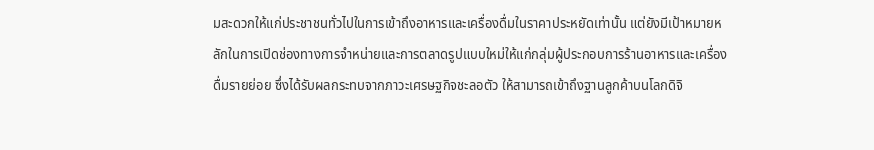มสะดวกให้แก่ประชาชนทั่วไปในการเข้าถึงอาหารและเครื่องดื่มในราคาประหยัดเท่านั้น แต่ยังมีเป้าหมายหลักในการเปิดช่องทางการจำหน่ายและการตลาดรูปแบบใหม่ให้แก่กลุ่มผู้ประกอบการร้านอาหารและเครื่องดื่มรายย่อย ซึ่งได้รับผลกระทบจากภาวะเศรษฐกิจชะลอตัว ให้สามารถเข้าถึงฐานลูกค้าบนโลกดิจิ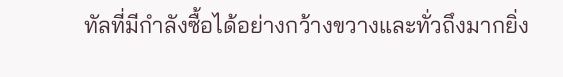ทัลที่มีกำลังซื้อได้อย่างกว้างขวางและทั่วถึงมากยิ่ง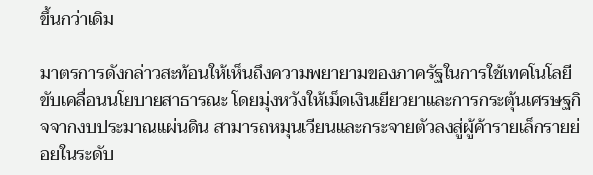ขึ้นกว่าเดิม

มาตรการดังกล่าวสะท้อนให้เห็นถึงความพยายามของภาครัฐในการใช้เทคโนโลยีขับเคลื่อนนโยบายสาธารณะ โดยมุ่งหวังให้เม็ดเงินเยียวยาและการกระตุ้นเศรษฐกิจจากงบประมาณแผ่นดิน สามารถหมุนเวียนและกระจายตัวลงสู่ผู้ค้ารายเล็กรายย่อยในระดับ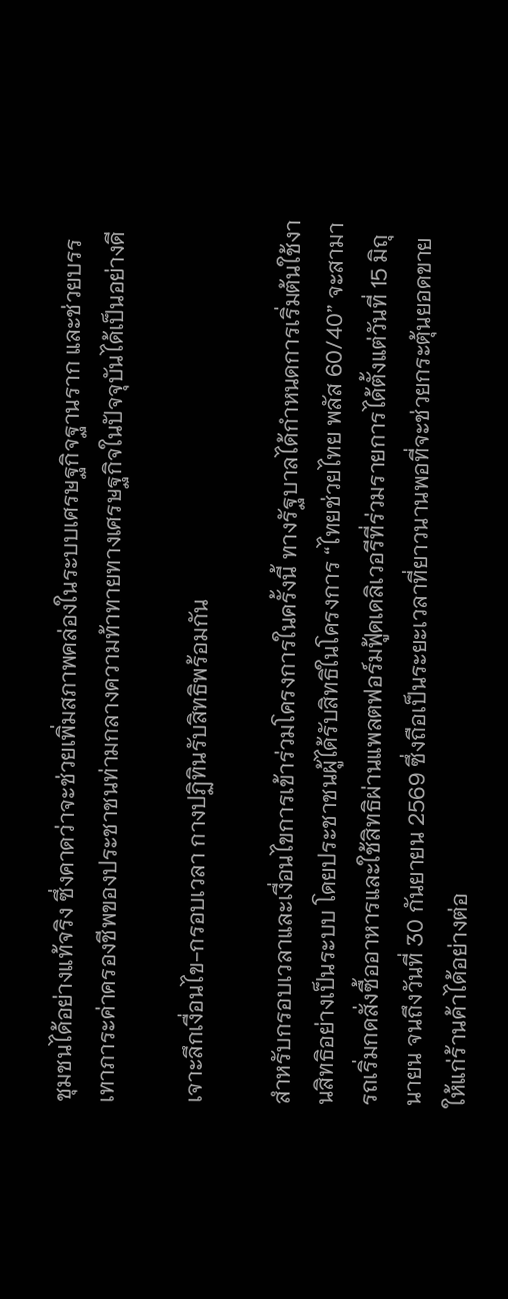ชุมชนได้อย่างแท้จริง ซึ่งคาดว่าจะช่วยเพิ่มสภาพคล่องในระบบเศรษฐกิจฐานราก และช่วยบรรเทาภาระค่าครองชีพของประชาชนท่ามกลางความท้าทายทางเศรษฐกิจในปัจจุบันได้เป็นอย่างดี

เจาะลึกเงื่อนไข-กรอบเวลา กางปฏิทินรับสิทธิพร้อมกัน

สำหรับกรอบเวลาและเงื่อนไขการเข้าร่วมโครงการในครั้งนี้ ทางรัฐบาลได้กำหนดการเริ่มต้นใช้งานสิทธิอย่างเป็นระบบ โดยประชาชนผู้ได้รับสิทธิในโครงการ “ไทยช่วยไทย พลัส 60/40” จะสามารถเริ่มกดสั่งซื้ออาหารและใช้สิทธิผ่านแพลตฟอร์มฟู้ดเดลิเวอรีที่ร่วมรายการได้ตั้งแต่วันที่ 15 มิถุนายน จนถึงวันที่ 30 กันยายน 2569 ซึ่งถือเป็นระยะเวลาที่ยาวนานพอที่จะช่วยกระตุ้นยอดขายให้แก่ร้านค้าได้อย่างต่อ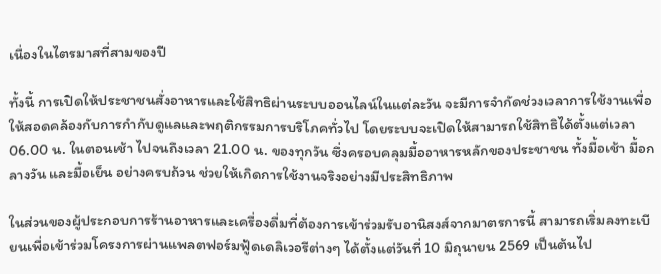เนื่องในไตรมาสที่สามของปี

ทั้งนี้ การเปิดให้ประชาชนสั่งอาหารและใช้สิทธิผ่านระบบออนไลน์ในแต่ละวัน จะมีการจำกัดช่วงเวลาการใช้งานเพื่อให้สอดคล้องกับการกำกับดูแลและพฤติกรรมการบริโภคทั่วไป โดยระบบจะเปิดให้สามารถใช้สิทธิได้ตั้งแต่เวลา 06.00 น. ในตอนเช้า ไปจนถึงเวลา 21.00 น. ของทุกวัน ซึ่งครอบคลุมมื้ออาหารหลักของประชาชน ทั้งมื้อเช้า มื้อกลางวัน และมื้อเย็น อย่างครบถ้วน ช่วยให้เกิดการใช้งานจริงอย่างมีประสิทธิภาพ

ในส่วนของผู้ประกอบการร้านอาหารและเครื่องดื่มที่ต้องการเข้าร่วมรับอานิสงส์จากมาตรการนี้ สามารถเริ่มลงทะเบียนเพื่อเข้าร่วมโครงการผ่านแพลตฟอร์มฟู้ดเดลิเวอรีต่างๆ ได้ตั้งแต่วันที่ 10 มิถุนายน 2569 เป็นต้นไป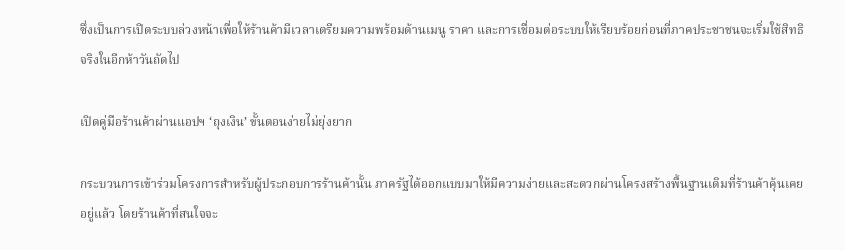ซึ่งเป็นการเปิดระบบล่วงหน้าเพื่อให้ร้านค้ามีเวลาเตรียมความพร้อมด้านเมนู ราคา และการเชื่อมต่อระบบให้เรียบร้อยก่อนที่ภาคประชาชนจะเริ่มใช้สิทธิจริงในอีกห้าวันถัดไป

เปิดคู่มือร้านค้าผ่านแอปฯ ‘ถุงเงิน’ ขั้นตอนง่ายไม่ยุ่งยาก

กระบวนการเข้าร่วมโครงการสำหรับผู้ประกอบการร้านค้านั้น ภาครัฐได้ออกแบบมาให้มีความง่ายและสะดวกผ่านโครงสร้างพื้นฐานเดิมที่ร้านค้าคุ้นเคยอยู่แล้ว โดยร้านค้าที่สนใจจะ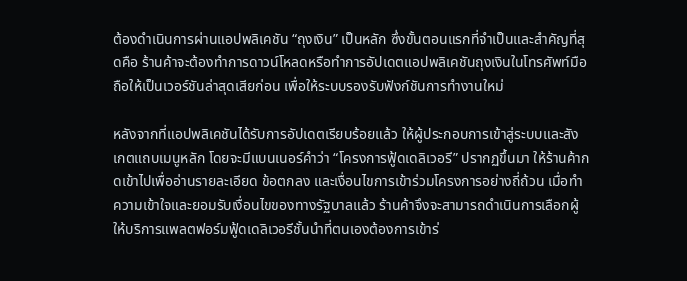ต้องดำเนินการผ่านแอปพลิเคชัน “ถุงเงิน” เป็นหลัก ซึ่งขั้นตอนแรกที่จำเป็นและสำคัญที่สุดคือ ร้านค้าจะต้องทำการดาวน์โหลดหรือทำการอัปเดตแอปพลิเคชันถุงเงินในโทรศัพท์มือถือให้เป็นเวอร์ชันล่าสุดเสียก่อน เพื่อให้ระบบรองรับฟังก์ชันการทำงานใหม่

หลังจากที่แอปพลิเคชันได้รับการอัปเดตเรียบร้อยแล้ว ให้ผู้ประกอบการเข้าสู่ระบบและสังเกตแถบเมนูหลัก โดยจะมีแบนเนอร์คำว่า “โครงการฟู้ดเดลิเวอรี” ปรากฏขึ้นมา ให้ร้านค้ากดเข้าไปเพื่ออ่านรายละเอียด ข้อตกลง และเงื่อนไขการเข้าร่วมโครงการอย่างถี่ถ้วน เมื่อทำความเข้าใจและยอมรับเงื่อนไขของทางรัฐบาลแล้ว ร้านค้าจึงจะสามารถดำเนินการเลือกผู้ให้บริการแพลตฟอร์มฟู้ดเดลิเวอรีชั้นนำที่ตนเองต้องการเข้าร่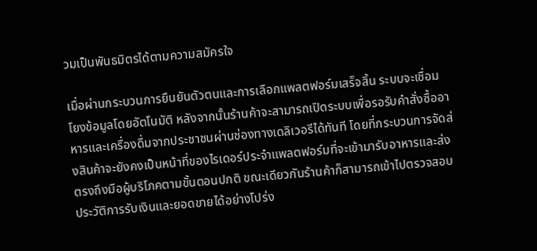วมเป็นพันธมิตรได้ตามความสมัครใจ

เมื่อผ่านกระบวนการยืนยันตัวตนและการเลือกแพลตฟอร์มเสร็จสิ้น ระบบจะเชื่อมโยงข้อมูลโดยอัตโนมัติ หลังจากนั้นร้านค้าจะสามารถเปิดระบบเพื่อรอรับคำสั่งซื้ออาหารและเครื่องดื่มจากประชาชนผ่านช่องทางเดลิเวอรีได้ทันที โดยที่กระบวนการจัดส่งสินค้าจะยังคงเป็นหน้าที่ของไรเดอร์ประจำแพลตฟอร์มที่จะเข้ามารับอาหารและส่งตรงถึงมือผู้บริโภคตามขั้นตอนปกติ ขณะเดียวกันร้านค้าก็สามารถเข้าไปตรวจสอบประวัติการรับเงินและยอดขายได้อย่างโปร่ง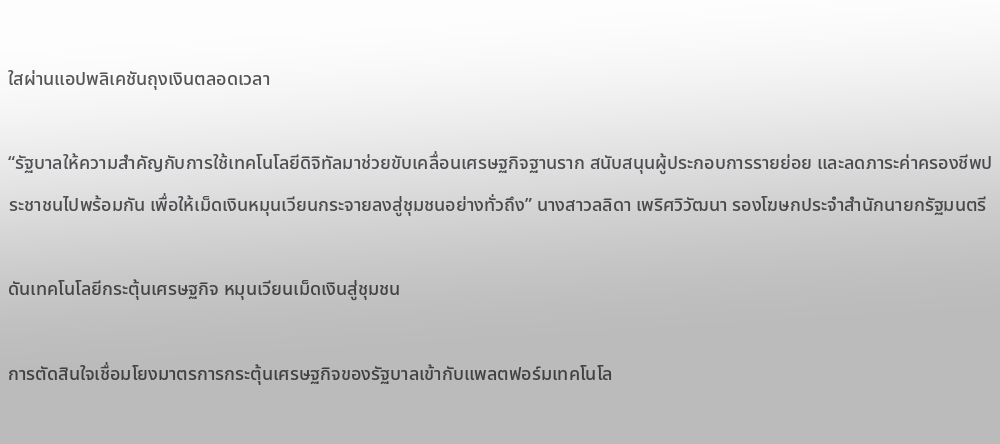ใสผ่านแอปพลิเคชันถุงเงินตลอดเวลา

“รัฐบาลให้ความสำคัญกับการใช้เทคโนโลยีดิจิทัลมาช่วยขับเคลื่อนเศรษฐกิจฐานราก สนับสนุนผู้ประกอบการรายย่อย และลดภาระค่าครองชีพประชาชนไปพร้อมกัน เพื่อให้เม็ดเงินหมุนเวียนกระจายลงสู่ชุมชนอย่างทั่วถึง” นางสาวลลิดา เพริศวิวัฒนา รองโฆษกประจำสำนักนายกรัฐมนตรี

ดันเทคโนโลยีกระตุ้นเศรษฐกิจ หมุนเวียนเม็ดเงินสู่ชุมชน

การตัดสินใจเชื่อมโยงมาตรการกระตุ้นเศรษฐกิจของรัฐบาลเข้ากับแพลตฟอร์มเทคโนโล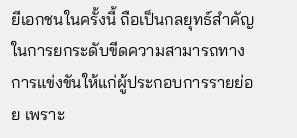ยีเอกชนในครั้งนี้ ถือเป็นกลยุทธ์สำคัญในการยกระดับขีดความสามารถทางการแข่งขันให้แก่ผู้ประกอบการรายย่อย เพราะ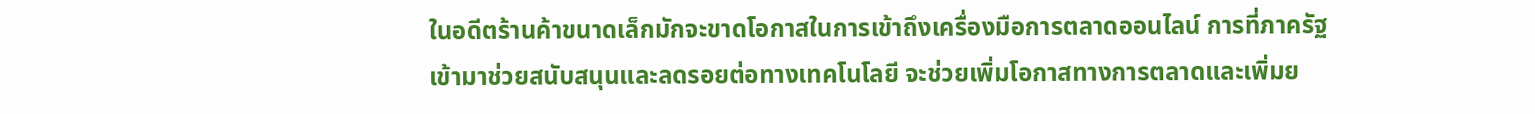ในอดีตร้านค้าขนาดเล็กมักจะขาดโอกาสในการเข้าถึงเครื่องมือการตลาดออนไลน์ การที่ภาครัฐเข้ามาช่วยสนับสนุนและลดรอยต่อทางเทคโนโลยี จะช่วยเพิ่มโอกาสทางการตลาดและเพิ่มย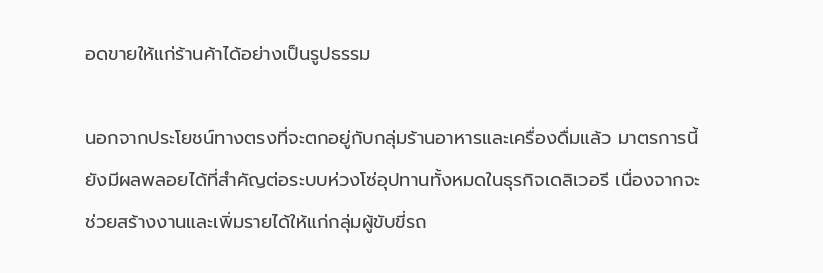อดขายให้แก่ร้านค้าได้อย่างเป็นรูปธรรม

นอกจากประโยชน์ทางตรงที่จะตกอยู่กับกลุ่มร้านอาหารและเครื่องดื่มแล้ว มาตรการนี้ยังมีผลพลอยได้ที่สำคัญต่อระบบห่วงโซ่อุปทานทั้งหมดในธุรกิจเดลิเวอรี เนื่องจากจะช่วยสร้างงานและเพิ่มรายได้ให้แก่กลุ่มผู้ขับขี่รถ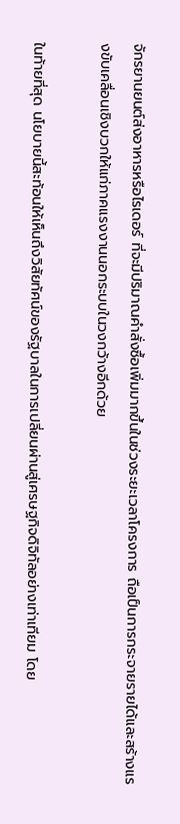จักรยานยนต์ส่งอาหารหรือไรเดอร์ ที่จะมีปริมาณคำสั่งซื้อเพิ่มมากขึ้นในช่วงระยะเวลาโครงการ ถือเป็นการกระจายรายได้และสร้างแรงขับเคลื่อนเชิงบวกให้แก่ภาคแรงงานนอกระบบในวงกว้างอีกด้วย

ในท้ายที่สุด นโยบายนี้สะท้อนให้เห็นถึงวิสัยทัศน์ของรัฐบาลในการเปลี่ยนผ่านสู่เศรษฐกิจดิจิทัลอย่างเท่าเทียม โดย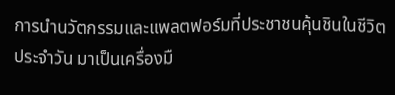การนำนวัตกรรมและแพลตฟอร์มที่ประชาชนคุ้นชินในชีวิตประจำวัน มาเป็นเครื่องมื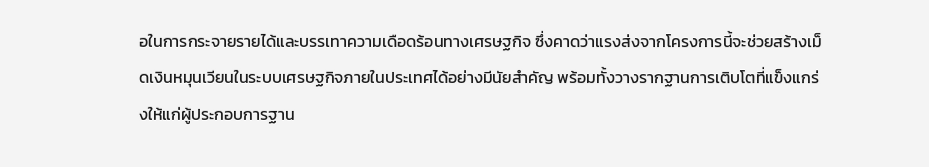อในการกระจายรายได้และบรรเทาความเดือดร้อนทางเศรษฐกิจ ซึ่งคาดว่าแรงส่งจากโครงการนี้จะช่วยสร้างเม็ดเงินหมุนเวียนในระบบเศรษฐกิจภายในประเทศได้อย่างมีนัยสำคัญ พร้อมทั้งวางรากฐานการเติบโตที่แข็งแกร่งให้แก่ผู้ประกอบการฐาน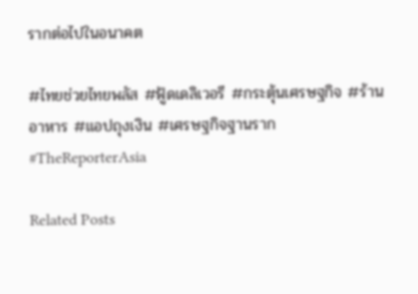รากต่อไปในอนาคต

#ไทยช่วยไทยพลัส #ฟู้ดเดลิเวอรี #กระตุ้นเศรษฐกิจ #ร้านอาหาร #แอปถุงเงิน #เศรษฐกิจฐานราก #TheReporterAsia

Related Posts